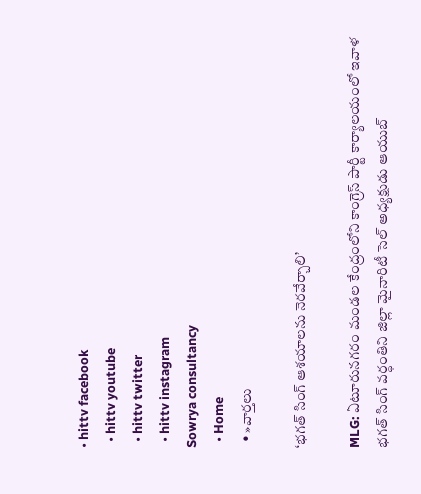• hittv facebook
  • hittv youtube
  • hittv twitter
  • hittv instagram
Sowrya consultancy
  • Home
  • »వార్తలు

‘భగత్ సింగ్ ఆశయాలను నెరవేర్చాలి’

MLG: ఏటూరునగరం మండల కేంద్రంలోని కాంగ్రెస్ పార్టీ కార్యాలయంలో ఇవాళ భగత్ సింగ్ వర్ధంతిని జిల్లా మైనారిటీ సెల్ అధ్యక్షుడు ఆయుబ్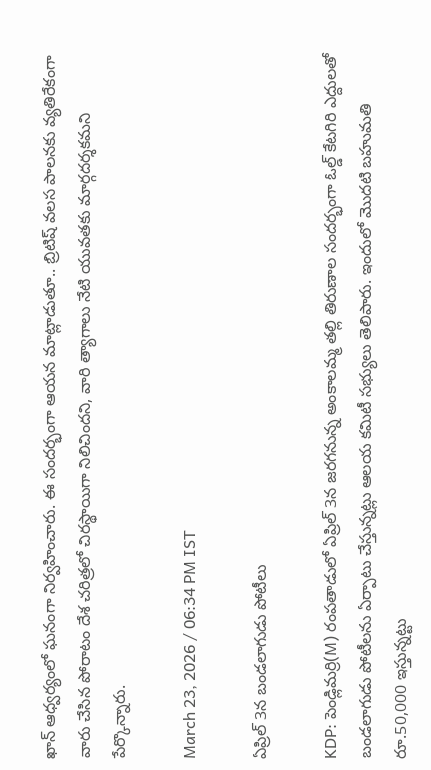ఖాన్ ఆధ్వర్యంలో ఘనంగా నిర్వహించారు. ఈ సందర్భంగా ఆయన మాట్లాడుతూ.. బ్రిటిష్ వలస పాలనకు వ్యతిరేకంగా వారు చేసిన పోరాటం దేశ చరిత్రలో చిరస్థాయిగా నిలిచిందని, వారి త్యాగాలు నేటి యువతకు మార్గదర్శకమని పేర్కొన్నారు.

March 23, 2026 / 06:34 PM IST

ఏప్రిల్ 3న బండలాగుడు పోటీలు

KDP: పెండ్లిమర్రి(M) రంపతాడులో ఏప్రిల్ 3న జరగనున్న అంకాలమ్మ తల్లి తిరుణాల సందర్భంగా ఓల్డ్ కేటగిరి ఎద్దులతో బండలాగుడు పోటీలను ఏర్పాటు చేస్తున్నట్లు ఆలయ కమిటీ సభ్యులు తెలిపారు. ఇందులో మొదటి బహుమతి రూ.50,000 ఇస్తున్నట్టు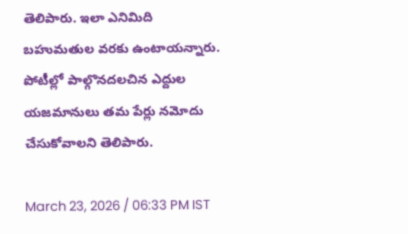తెలిపారు. ఇలా ఎనిమిది బహుమతుల వరకు ఉంటాయన్నారు. పోటీల్లో పాల్గొనదలచిన ఎద్దుల యజమానులు తమ పేర్లు నమోదు చేసుకోవాలని తెలిపారు.

March 23, 2026 / 06:33 PM IST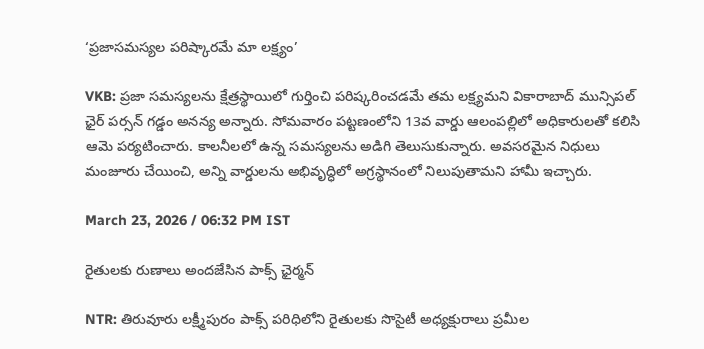‘ప్రజాసమస్యల పరిష్కారమే మా లక్ష్యం’

VKB: ప్రజా సమస్యలను క్షేత్రస్థాయిలో గుర్తించి పరిష్కరించడమే తమ లక్ష్యమని వికారాబాద్ మున్సిపల్ ఛైర్ పర్సన్ గడ్డం అనన్య అన్నారు. సోమవారం పట్టణంలోని 13వ వార్డు ఆలంపల్లిలో అధికారులతో కలిసి ఆమె పర్యటించారు. కాలనీలలో ఉన్న సమస్యలను అడిగి తెలుసుకున్నారు. అవసరమైన నిధులు మంజూరు చేయించి, అన్ని వార్డులను అభివృద్ధిలో అగ్రస్థానంలో నిలుపుతామని హామీ ఇచ్చారు.

March 23, 2026 / 06:32 PM IST

రైతులకు రుణాలు అందజేసిన పాక్స్ ఛైర్మన్

NTR: తిరువూరు లక్ష్మీపురం పాక్స్ పరిధిలోని రైతులకు సొసైటీ అధ్యక్షురాలు ప్రమీల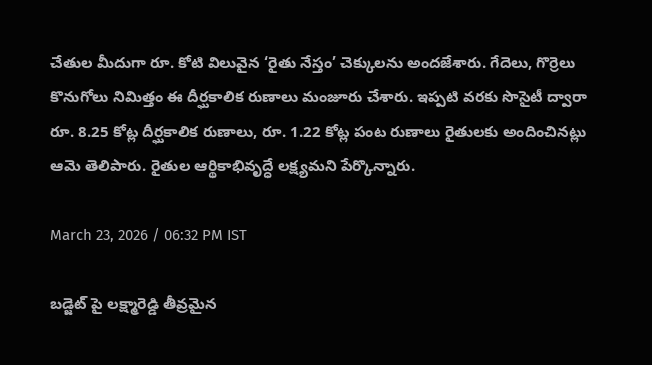చేతుల మీదుగా రూ. కోటి విలువైన ‘రైతు నేస్తం’ చెక్కులను అందజేశారు. గేదెలు, గొర్రెలు కొనుగోలు నిమిత్తం ఈ దీర్ఘకాలిక రుణాలు మంజూరు చేశారు. ఇప్పటి వరకు సొసైటీ ద్వారా రూ. 8.25 కోట్ల దీర్ఘకాలిక రుణాలు, రూ. 1.22 కోట్ల పంట రుణాలు రైతులకు అందించినట్లు ఆమె తెలిపారు. రైతుల ఆర్థికాభివృద్ధే లక్ష్యమని పేర్కొన్నారు.

March 23, 2026 / 06:32 PM IST

బడ్జెట్ పై లక్ష్మారెడ్డి తీవ్రమైన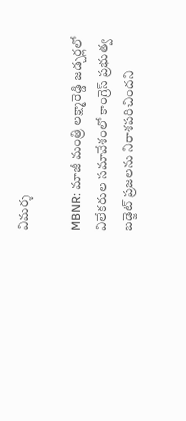విమర్శ

MBNR: మాజీ మంత్రి లక్ష్మారెడ్డి జడ్చర్లలో విలేకరుల సమావేశంలో కాంగ్రెస్ ప్రభుత్వ బడ్జెట్ ప్రజలను నిరాశపరిచిందని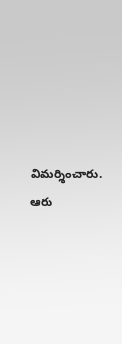విమర్శించారు. ఆరు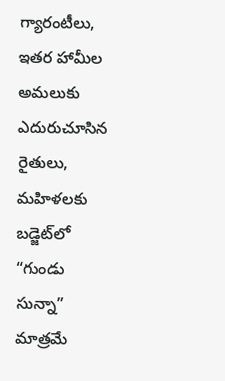గ్యారంటీలు, ఇతర హామీల అమలుకు ఎదురుచూసిన రైతులు, మహిళలకు బడ్జెట్‌లో “గుండు సున్నా” మాత్రమే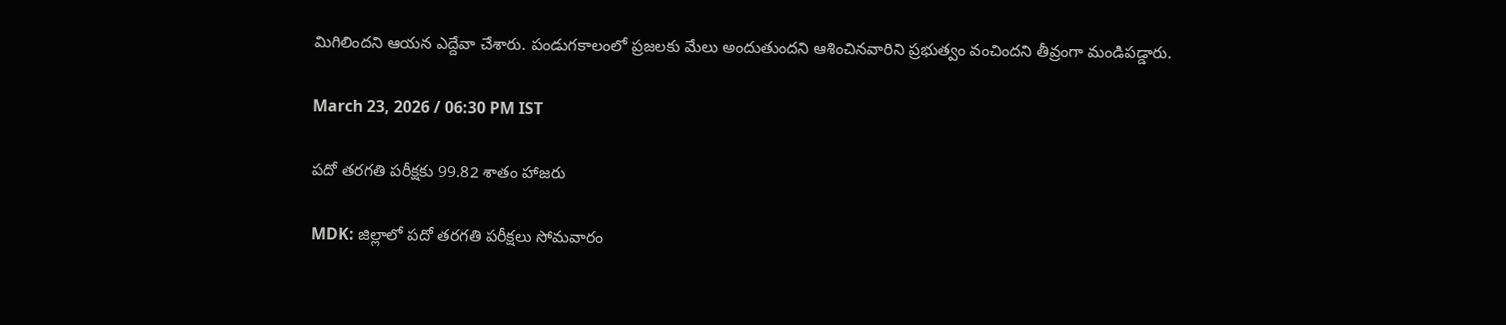మిగిలిందని ఆయన ఎద్దేవా చేశారు. పండుగకాలంలో ప్రజలకు మేలు అందుతుందని ఆశించినవారిని ప్రభుత్వం వంచిందని తీవ్రంగా మండిపడ్డారు.

March 23, 2026 / 06:30 PM IST

పదో తరగతి పరీక్షకు 99.82 శాతం హాజరు

MDK: జిల్లాలో పదో తరగతి పరీక్షలు సోమవారం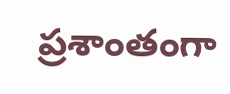ప్రశాంతంగా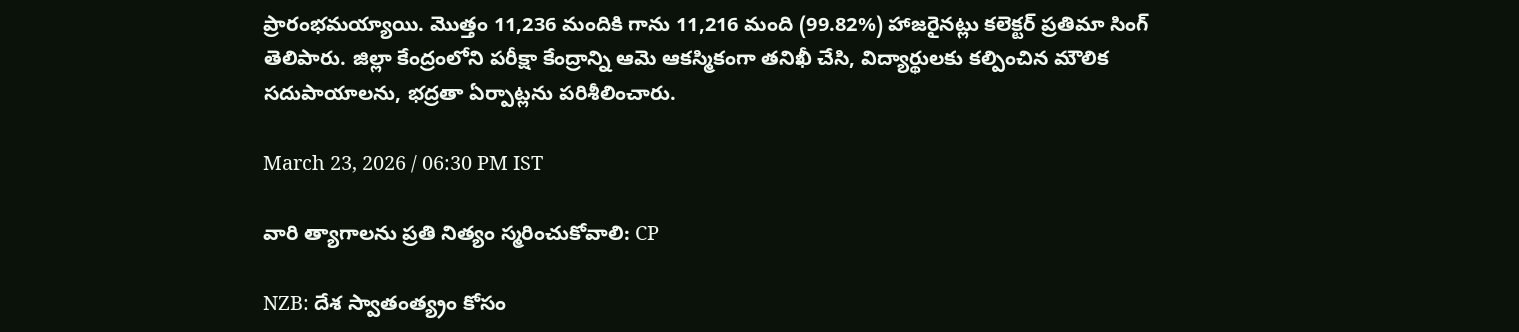ప్రారంభమయ్యాయి. మొత్తం 11,236 మందికి గాను 11,216 మంది (99.82%) హాజరైనట్లు కలెక్టర్ ప్రతిమా సింగ్ తెలిపారు. జిల్లా కేంద్రంలోని పరీక్షా కేంద్రాన్ని ఆమె ఆకస్మికంగా తనిఖీ చేసి, విద్యార్థులకు కల్పించిన మౌలిక సదుపాయాలను, భద్రతా ఏర్పాట్లను పరిశీలించారు.

March 23, 2026 / 06:30 PM IST

వారి త్యాగాలను ప్రతి నిత్యం స్మరించుకోవాలి: CP

NZB: దేశ స్వాతంత్య్రం కోసం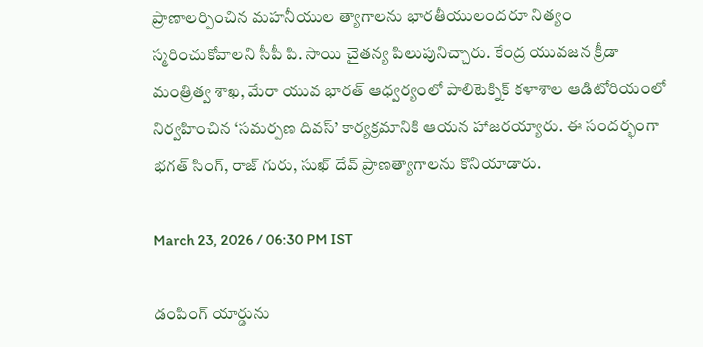ప్రాణాలర్పించిన మహనీయుల త్యాగాలను భారతీయులందరూ నిత్యం స్మరించుకోవాలని సీపీ పి. సాయి చైతన్య పిలుపునిచ్చారు. కేంద్ర యువజన క్రీడా మంత్రిత్వ శాఖ, మేరా యువ భారత్ ఆధ్వర్యంలో పాలిటెక్నిక్ కళాశాల ఆడిటోరియంలో నిర్వహించిన ‘సమర్పణ దివస్’ కార్యక్రమానికి ఆయన హాజరయ్యారు. ఈ సందర్భంగా భగత్ సింగ్, రాజ్ గురు, సుఖ్ దేవ్ ప్రాణత్యాగాలను కొనియాడారు.

March 23, 2026 / 06:30 PM IST

డంపింగ్ యార్డును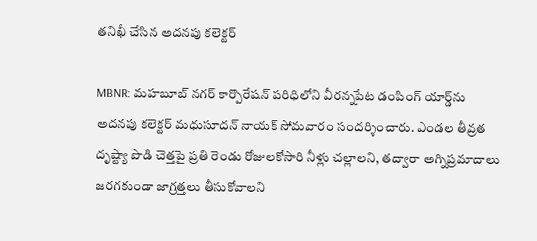తనిఖీ చేసిన అదనపు కలెక్టర్

MBNR: మహబూబ్ నగర్ కార్పొరేషన్ పరిధిలోని వీరన్నపేట డంపింగ్ యార్డ్‌ను అదనపు కలెక్టర్ మధుసూదన్ నాయక్ సోమవారం సందర్శించారు. ఎండల తీవ్రత దృష్ట్యా పొడి చెత్తపై ప్రతి రెండు రోజులకోసారి నీళ్లు చల్లాలని, తద్వారా అగ్నిప్రమాదాలు జరగకుండా జాగ్రత్తలు తీసుకోవాలని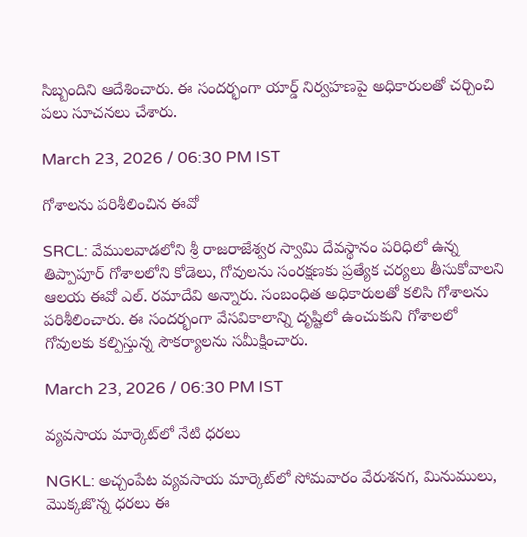సిబ్బందిని ఆదేశించారు. ఈ సందర్భంగా యార్డ్ నిర్వహణపై అధికారులతో చర్చించి పలు సూచనలు చేశారు.

March 23, 2026 / 06:30 PM IST

గోశాలను పరిశీలించిన ఈవో

SRCL: వేములవాడలోని శ్రీ రాజరాజేశ్వర స్వామి దేవస్థానం పరిధిలో ఉన్న తిప్పాపూర్ గోశాలలోని కోడెలు, గోవులను సంరక్షణకు ప్రత్యేక చర్యలు తీసుకోవాలని ఆలయ ఈవో ఎల్. రమాదేవి అన్నారు. సంబంధిత అధికారులతో కలిసి గోశాలను పరిశీలించారు. ఈ సందర్భంగా వేసవికాలాన్ని దృష్టిలో ఉంచుకుని గోశాలలో గోవులకు కల్పిస్తున్న సౌకర్యాలను సమీక్షించారు.

March 23, 2026 / 06:30 PM IST

వ్యవసాయ మార్కెట్‌లో నేటి ధరలు

NGKL: అచ్చంపేట వ్యవసాయ మార్కెట్‌‌లో సోమవారం వేరుశనగ, మినుములు, మొక్కజొన్న ధరలు ఈ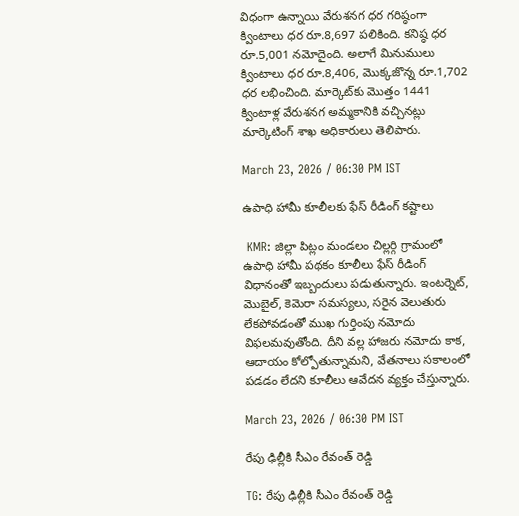విధంగా ఉన్నాయి వేరుశనగ ధర గరిష్ఠంగా క్వింటాలు ధర రూ.8,697 పలికింది. కనిష్ఠ ధర రూ.5,001 నమోదైంది. అలాగే మినుములు క్వింటాలు ధర రూ.8,406, మొక్కజొన్న రూ.1,702 ధర లభించింది. మార్కెట్‌కు మొత్తం 1441 క్వింటాళ్ల వేరుశనగ అమ్మకానికి వచ్చినట్లు మార్కెటింగ్ శాఖ అధికారులు తెలిపారు.

March 23, 2026 / 06:30 PM IST

ఉపాధి హామీ కూలీలకు ఫేస్ రీడింగ్ కష్టాలు

 KMR: జిల్లా పిట్లం మండలం చిల్లర్గి గ్రామంలో ఉపాధి హామీ పథకం కూలీలు ఫేస్ రీడింగ్ విధానంతో ఇబ్బందులు పడుతున్నారు. ఇంటర్నెట్, మొబైల్, కెమెరా సమస్యలు, సరైన వెలుతురు లేకపోవడంతో ముఖ గుర్తింపు నమోదు విఫలమవుతోంది. దీని వల్ల హాజరు నమోదు కాక, ఆదాయం కోల్పోతున్నామని, వేతనాలు సకాలంలో పడడం లేదని కూలీలు ఆవేదన వ్యక్తం చేస్తున్నారు.

March 23, 2026 / 06:30 PM IST

రేపు ఢిల్లీకి సీఎం రేవంత్ రెడ్డి

TG: రేపు ఢిల్లీకి సీఎం రేవంత్ రెడ్డి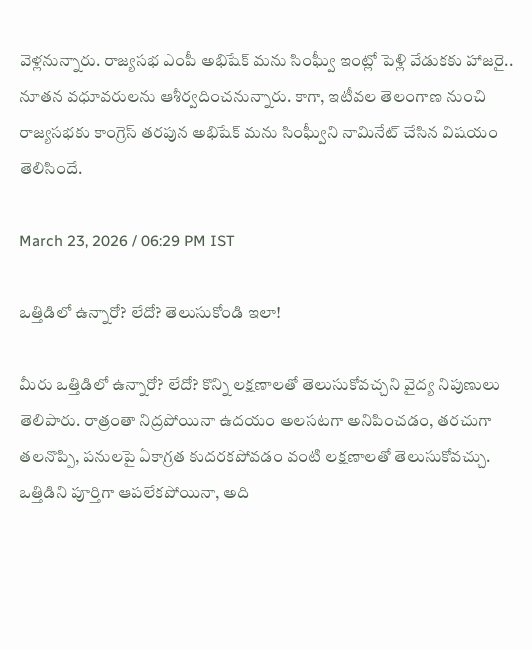వెళ్లనున్నారు. రాజ్యసభ ఎంపీ అభిషేక్ మను సింఘ్వీ ఇంట్లో పెళ్లి వేడుకకు హాజరై.. నూతన వధూవరులను ఆశీర్వదించనున్నారు. కాగా, ఇటీవల తెలంగాణ నుంచి రాజ్యసభకు కాంగ్రెస్ తరపున అభిషేక్ మను సింఘ్వీని నామినేట్ చేసిన విషయం తెలిసిందే.

March 23, 2026 / 06:29 PM IST

ఒత్తిడిలో ఉన్నారో? లేదో? తెలుసుకోండి ఇలా!

మీరు ఒత్తిడిలో ఉన్నారో? లేదో? కొన్ని లక్షణాలతో తెలుసుకోవచ్చని వైద్య నిపుణులు తెలిపారు. రాత్రంతా నిద్రపోయినా ఉదయం అలసటగా అనిపించడం, తరచుగా తలనొప్పి, పనులపై ఏకాగ్రత కుదరకపోవడం వంటి లక్షణాలతో తెలుసుకోవచ్చు. ఒత్తిడిని పూర్తిగా ఆపలేకపోయినా, అది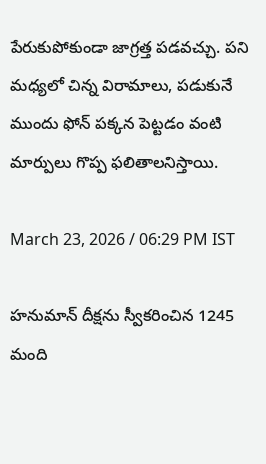పేరుకుపోకుండా జాగ్రత్త పడవచ్చు. పని మధ్యలో చిన్న విరామాలు, పడుకునే ముందు ఫోన్ పక్కన పెట్టడం వంటి మార్పులు గొప్ప ఫలితాలనిస్తాయి.

March 23, 2026 / 06:29 PM IST

హనుమాన్ దీక్షను స్వీకరించిన 1245 మంది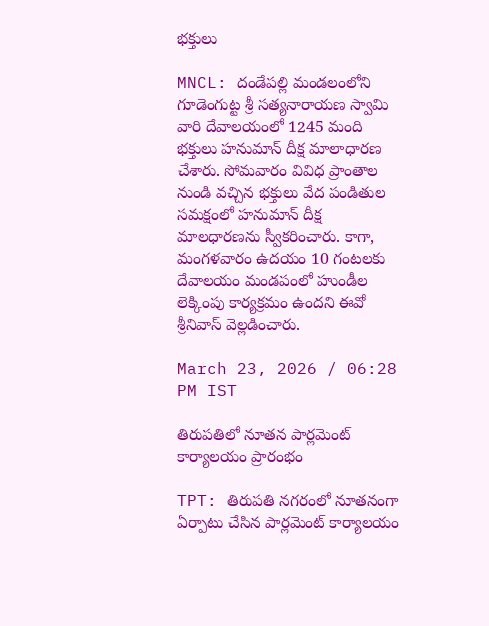భక్తులు

MNCL: దండేపల్లి మండలంలోని గూడెంగుట్ట శ్రీ సత్యనారాయణ స్వామి వారి దేవాలయంలో 1245 మంది భక్తులు హనుమాన్ దీక్ష మాలాధారణ చేశారు. సోమవారం వివిధ ప్రాంతాల నుండి వచ్చిన భక్తులు వేద పండితుల సమక్షంలో హనుమాన్ దీక్ష మాలధారణను స్వీకరించారు. కాగా, మంగళవారం ఉదయం 10 గంటలకు దేవాలయం మండపంలో హుండీల లెక్కింపు కార్యక్రమం ఉందని ఈవో శ్రీనివాస్ వెల్లడించారు.

March 23, 2026 / 06:28 PM IST

తిరుపతిలో నూతన పార్లమెంట్ కార్యాలయం ప్రారంభం

TPT: తిరుపతి నగరంలో నూతనంగా ఏర్పాటు చేసిన పార్లమెంట్ కార్యాలయం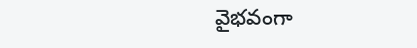వైభవంగా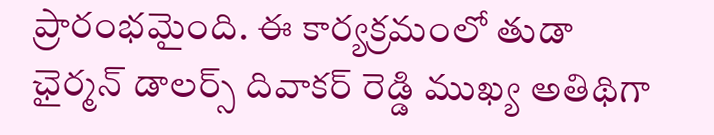ప్రారంభమైంది. ఈ కార్యక్రమంలో తుడా ఛైర్మన్ డాలర్స్ దివాకర్ రెడ్డి ముఖ్య అతిథిగా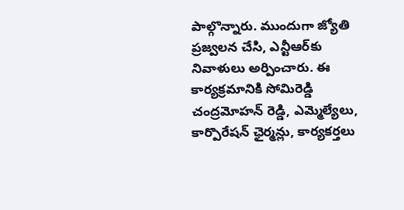పాల్గొన్నారు. ముందుగా జ్యోతి ప్రజ్వలన చేసి, ఎన్టీఆర్‌కు నివాళులు అర్పించారు. ఈ కార్యక్రమానికి సోమిరెడ్డి చంద్రమోహన్ రెడ్డి, ఎమ్మెల్యేలు, కార్పొరేషన్ ఛైర్మన్లు, కార్యకర్తలు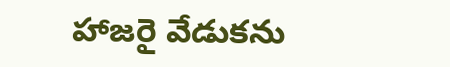హాజరై వేడుకను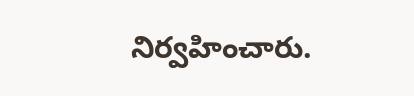నిర్వహించారు.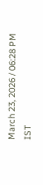March 23, 2026 / 06:28 PM IST